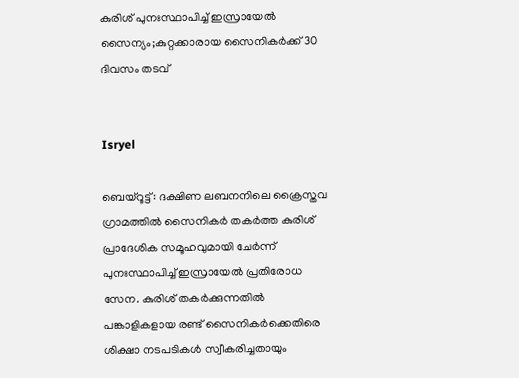കുരിശ് പുനഃസ്ഥാപിച്ച് ഇസ്രായേല്‍ സൈന്യം;കുറ്റക്കാരായ സൈനികര്‍ക്ക് 30 ദിവസം തടവ്


Isryel

ബെയ്‌റൂട്ട്: ദക്ഷിണ ലബനനിലെ ക്രൈസ്തവ ഗ്രാമത്തില്‍ സൈനികര്‍ തകര്‍ത്ത കുരിശ് പ്രാദേശിക സമൂഹവുമായി ചേര്‍ന്ന് പുനഃസ്ഥാപിച്ച് ഇസ്രായേല്‍ പ്രതിരോധ സേന. കുരിശ് തകര്‍ക്കുന്നതില്‍ പങ്കാളികളായ രണ്ട് സൈനികര്‍ക്കെതിരെ ശിക്ഷാ നടപടികള്‍ സ്വീകരിച്ചതായും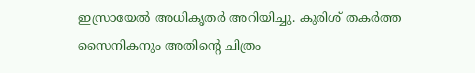ഇസ്രായേല്‍ അധികൃതര്‍ അറിയിച്ചു. കുരിശ് തകര്‍ത്ത സൈനികനും അതിന്റെ ചിത്രം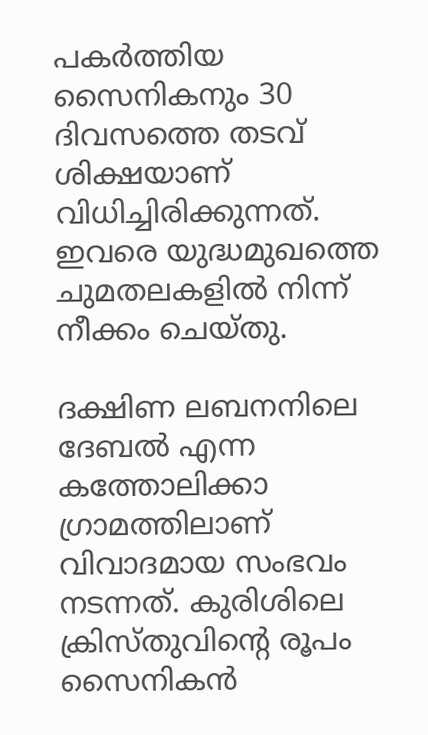പകര്‍ത്തിയ സൈനികനും 30 ദിവസത്തെ തടവ് ശിക്ഷയാണ് വിധിച്ചിരിക്കുന്നത്. ഇവരെ യുദ്ധമുഖത്തെ ചുമതലകളില്‍ നിന്ന് നീക്കം ചെയ്തു.

ദക്ഷിണ ലബനനിലെ ദേബല്‍ എന്ന കത്തോലിക്കാ ഗ്രാമത്തിലാണ് വിവാദമായ സംഭവം നടന്നത്. കുരിശിലെ ക്രിസ്തുവിന്റെ രൂപം സൈനികന്‍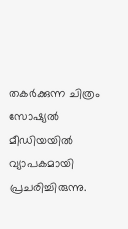തകര്‍ക്കുന്ന ചിത്രം സോഷ്യല്‍ മീഡിയയില്‍ വ്യാപകമായി പ്രചരിച്ചിരുന്നു.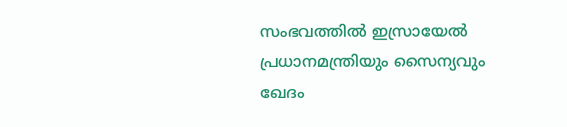സംഭവത്തില്‍ ഇസ്രായേല്‍ പ്രധാനമന്ത്രിയും സൈന്യവും ഖേദം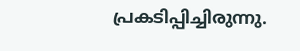പ്രകടിപ്പിച്ചിരുന്നു.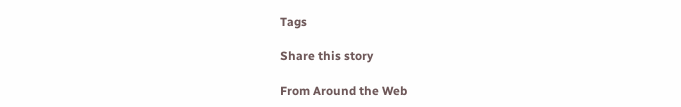Tags

Share this story

From Around the Web